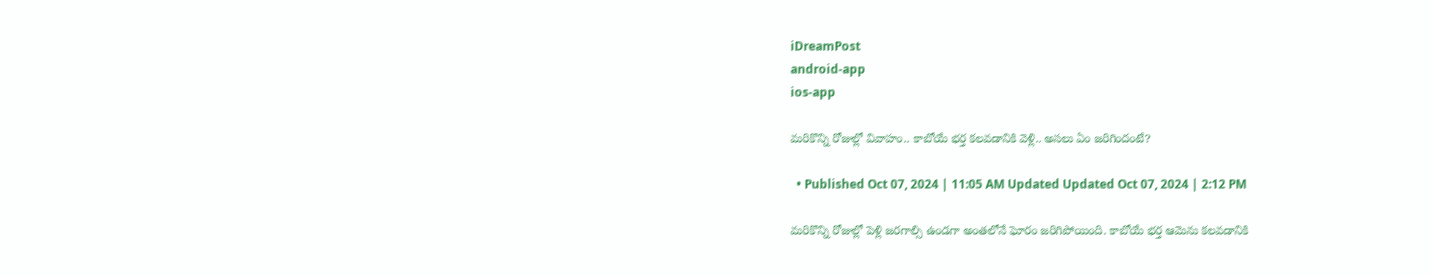iDreamPost
android-app
ios-app

మరికొన్ని రోజుల్లో వివాహం.. కాబోయే భర్త కలవడానికి వెళ్లి.. అసలు ఏం జరిగిందంటే?

  • Published Oct 07, 2024 | 11:05 AM Updated Updated Oct 07, 2024 | 2:12 PM

మరికొన్ని రోజుల్లో పెళ్లి జరగాల్సి ఉండగా అంతలోనే ఘోరం జరిగిపోయింది. కాబోయే భర్త ఆమెను కలవడానికి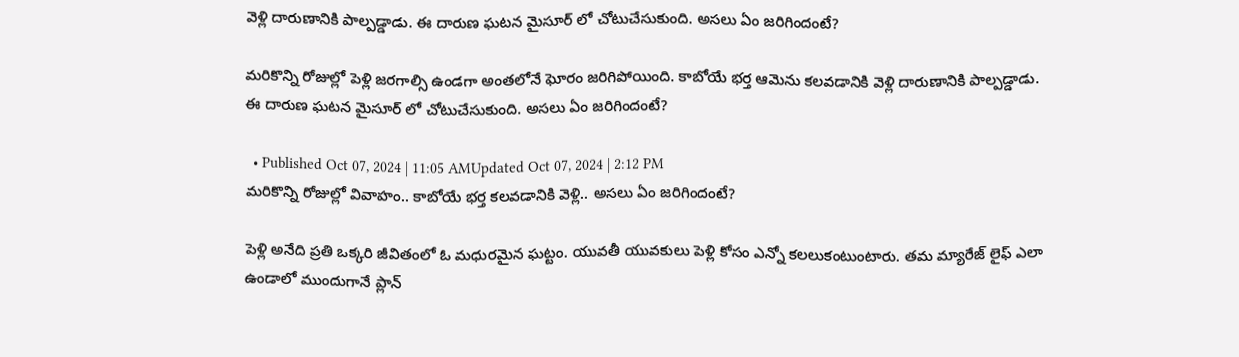వెళ్లి దారుణానికి పాల్పడ్డాడు. ఈ దారుణ ఘటన మైసూర్ లో చోటుచేసుకుంది. అసలు ఏం జరిగిందంటే?

మరికొన్ని రోజుల్లో పెళ్లి జరగాల్సి ఉండగా అంతలోనే ఘోరం జరిగిపోయింది. కాబోయే భర్త ఆమెను కలవడానికి వెళ్లి దారుణానికి పాల్పడ్డాడు. ఈ దారుణ ఘటన మైసూర్ లో చోటుచేసుకుంది. అసలు ఏం జరిగిందంటే?

  • Published Oct 07, 2024 | 11:05 AMUpdated Oct 07, 2024 | 2:12 PM
మరికొన్ని రోజుల్లో వివాహం.. కాబోయే భర్త కలవడానికి వెళ్లి.. అసలు ఏం జరిగిందంటే?

పెళ్లి అనేది ప్రతి ఒక్కరి జీవితంలో ఓ మధురమైన ఘట్టం. యువతీ యువకులు పెళ్లి కోసం ఎన్నో కలలుకంటుంటారు. తమ మ్యారేజ్ లైఫ్ ఎలా ఉండాలో ముందుగానే ప్లాన్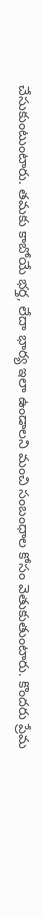చేసుకుంటుంటారు. తమకు కాబోయే భర్త, లేదా భార్య ఇలా ఉండాలని మంచి సంబంధాల కోసం వెతుకుతుంటారు. కొందరు ప్రేమ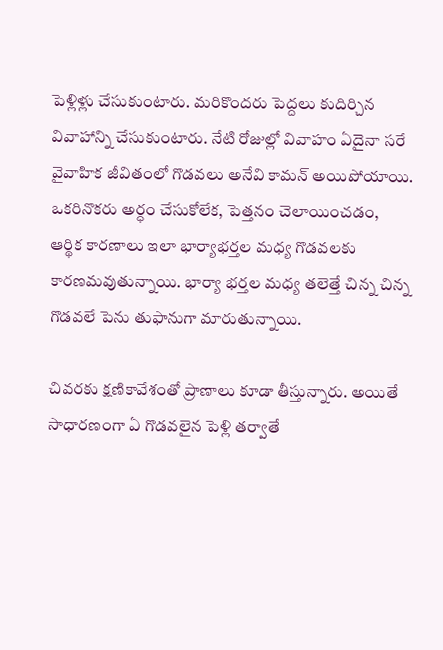పెళ్లిళ్లు చేసుకుంటారు. మరికొందరు పెద్దలు కుదిర్చిన వివాహాన్ని చేసుకుంటారు. నేటి రోజుల్లో వివాహం ఏదైనా సరే వైవాహిక జీవితంలో గొడవలు అనేవి కామన్ అయిపోయాయి. ఒకరినొకరు అర్ధం చేసుకోలేక, పెత్తనం చెలాయించడం, ఆర్థిక కారణాలు ఇలా భార్యాభర్తల మధ్య గొడవలకు కారణమవుతున్నాయి. భార్యా భర్తల మధ్య తలెత్తే చిన్న చిన్న గొడవలే పెను తుఫానుగా మారుతున్నాయి.

చివరకు క్షణికావేశంతో ప్రాణాలు కూడా తీస్తున్నారు. అయితే సాధారణంగా ఏ గొడవలైన పెళ్లి తర్వాతే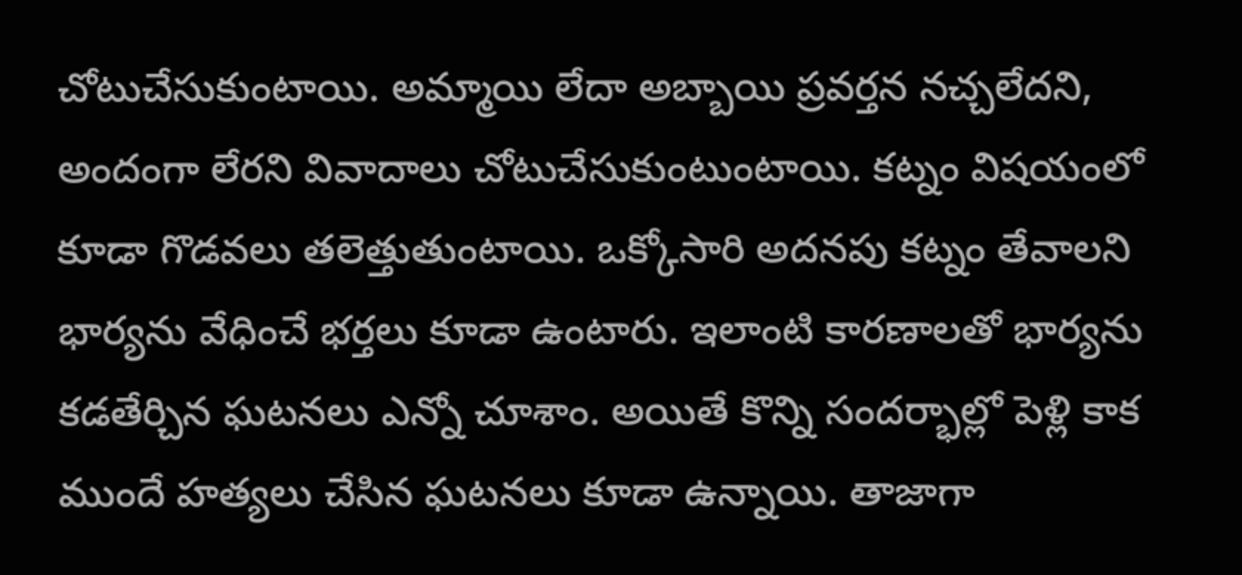చోటుచేసుకుంటాయి. అమ్మాయి లేదా అబ్బాయి ప్రవర్తన నచ్చలేదని, అందంగా లేరని వివాదాలు చోటుచేసుకుంటుంటాయి. కట్నం విషయంలో కూడా గొడవలు తలెత్తుతుంటాయి. ఒక్కోసారి అదనపు కట్నం తేవాలని భార్యను వేధించే భర్తలు కూడా ఉంటారు. ఇలాంటి కారణాలతో భార్యను కడతేర్చిన ఘటనలు ఎన్నో చూశాం. అయితే కొన్ని సందర్భాల్లో పెళ్లి కాక ముందే హత్యలు చేసిన ఘటనలు కూడా ఉన్నాయి. తాజాగా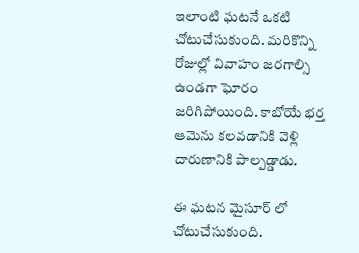ఇలాంటి ఘటనే ఒకటి చోటుచేసుకుంది. మరికొన్ని రోజుల్లో వివాహం జరగాల్సి ఉండగా ఘోరం జరిగిపోయింది. కాబోయే భర్త ఆమెను కలవడానికి వెళ్లి దారుణానికి పాల్పడ్డాడు.

ఈ ఘటన మైసూర్ లో చోటుచేసుకుంది.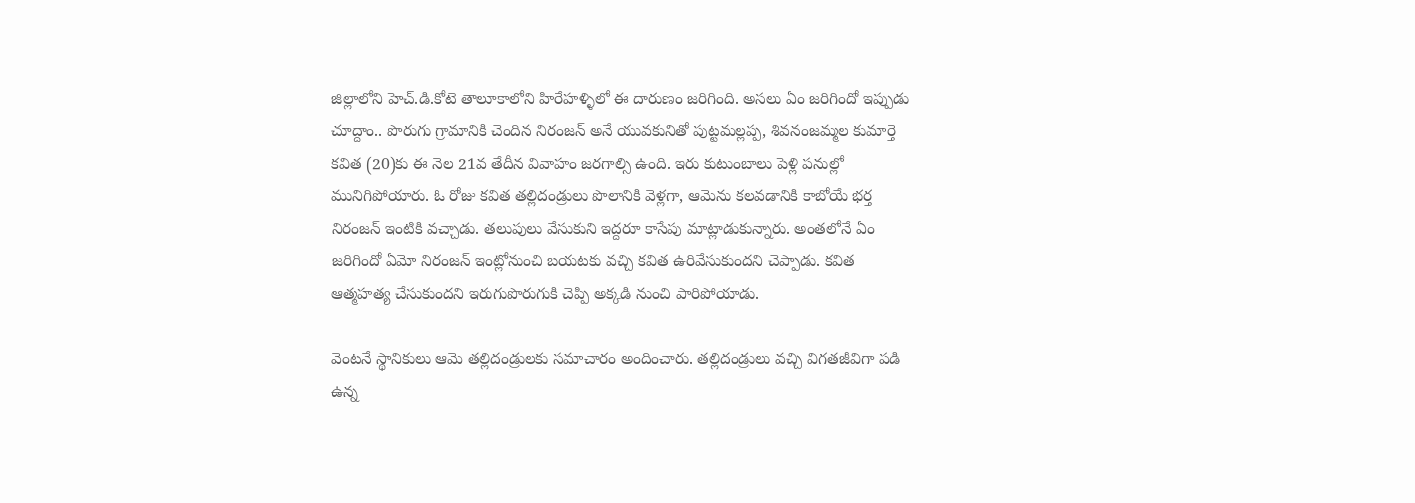జిల్లాలోని హెచ్‌.డి.కోటె తాలూకాలోని హిరేహళ్ళిలో ఈ దారుణం జరిగింది. అసలు ఏం జరిగిందో ఇప్పుడు చూద్దాం.. పొరుగు గ్రామానికి చెందిన నిరంజన్‌ అనే యువకునితో పుట్టమల్లప్ప, శివనంజమ్మల కుమార్తె కవిత (20)కు ఈ నెల 21వ తేదీన వివాహం జరగాల్సి ఉంది. ఇరు కుటుంబాలు పెళ్లి పనుల్లో మునిగిపోయారు. ఓ రోజు కవిత తల్లిదండ్రులు పొలానికి వెళ్లగా, ఆమెను కలవడానికి కాబోయే భర్త నిరంజన్‌ ఇంటికి వచ్చాడు. తలుపులు వేసుకుని ఇద్దరూ కాసేపు మాట్లాడుకున్నారు. అంతలోనే ఏం జరిగిందో ఏమో నిరంజన్‌ ఇంట్లోనుంచి బయటకు వచ్చి కవిత ఉరివేసుకుందని చెప్పాడు. కవిత ఆత్మహత్య చేసుకుందని ఇరుగుపొరుగుకి చెప్పి అక్కడి నుంచి పారిపోయాడు.

వెంటనే స్థానికులు ఆమె తల్లిదండ్రులకు సమాచారం అందించారు. తల్లిదండ్రులు వచ్చి విగతజీవిగా పడి ఉన్న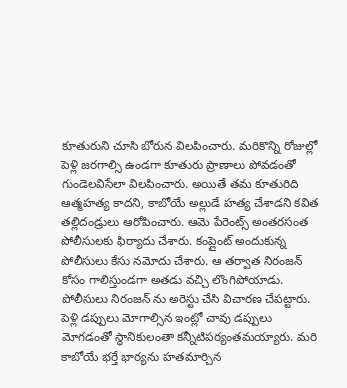కూతురుని చూసి బోరున విలపించారు. మరికొన్ని రోజుల్లో పెళ్లి జరగాల్సి ఉండగా కూతురు ప్రాణాలు పోవడంతో గుండెలవిసేలా విలపించారు. అయితే తమ కూతురిది ఆత్మహత్య కాదని, కాబోయే అల్లుడే హత్య చేశాడని కవిత తల్లిదండ్రులు ఆరోపించారు. ఆమె పేరెంట్స్ అంతరసంత పోలీసులకు ఫిర్యాదు చేశారు. కంప్లైంట్ అందుకున్న పోలీసులు కేసు నమోదు చేశారు. ఆ తర్వాత నిరంజన్‌ కోసం గాలిస్తుండగా అతడు వచ్చి లొంగిపోయాడు. పోలీసులు నిరంజన్ ను అరెస్టు చేసి విచారణ చేపట్టారు. పెళ్లి డప్పులు మోగాల్సిన ఇంట్లో చావు డప్పులు మోగడంతో స్థానికులంతా కన్నీటిపర్యంతమయ్యారు. మరి కాబోయే భర్తే భార్యను హతమార్చిన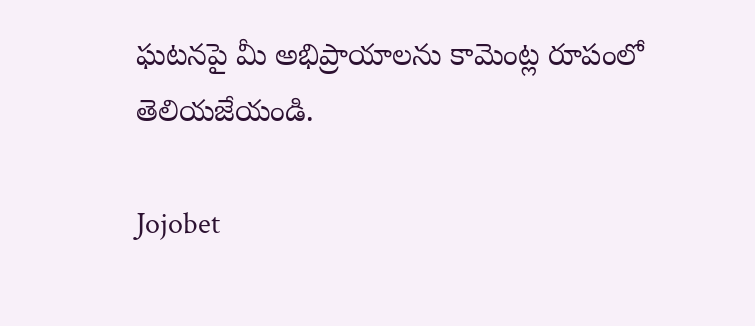ఘటనపై మీ అభిప్రాయాలను కామెంట్ల రూపంలో తెలియజేయండి.

Jojobet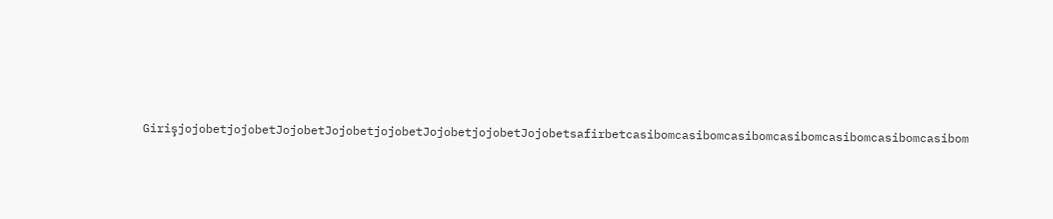GirişjojobetjojobetJojobetJojobetjojobetJojobetjojobetJojobetsafirbetcasibomcasibomcasibomcasibomcasibomcasibomcasibom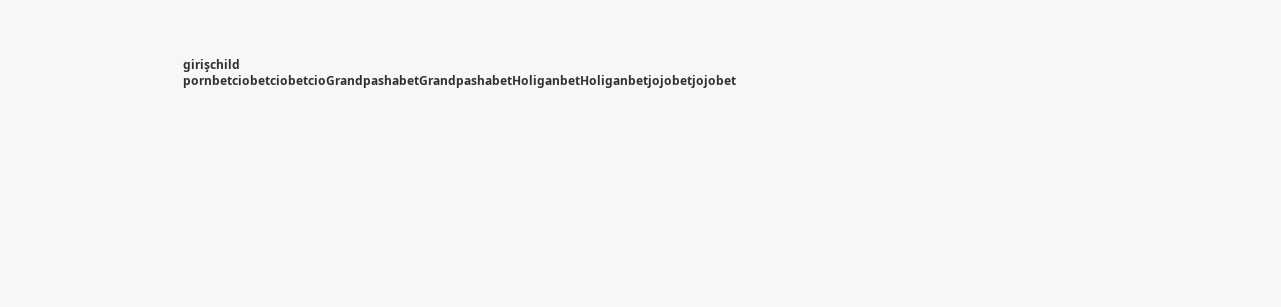girişchild pornbetciobetciobetcioGrandpashabetGrandpashabetHoliganbetHoliganbetjojobetjojobet